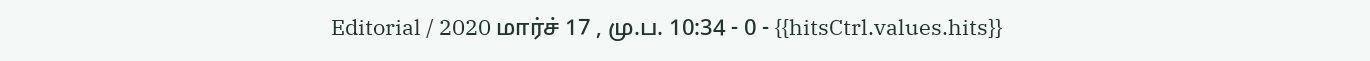Editorial / 2020 மார்ச் 17 , மு.ப. 10:34 - 0 - {{hitsCtrl.values.hits}}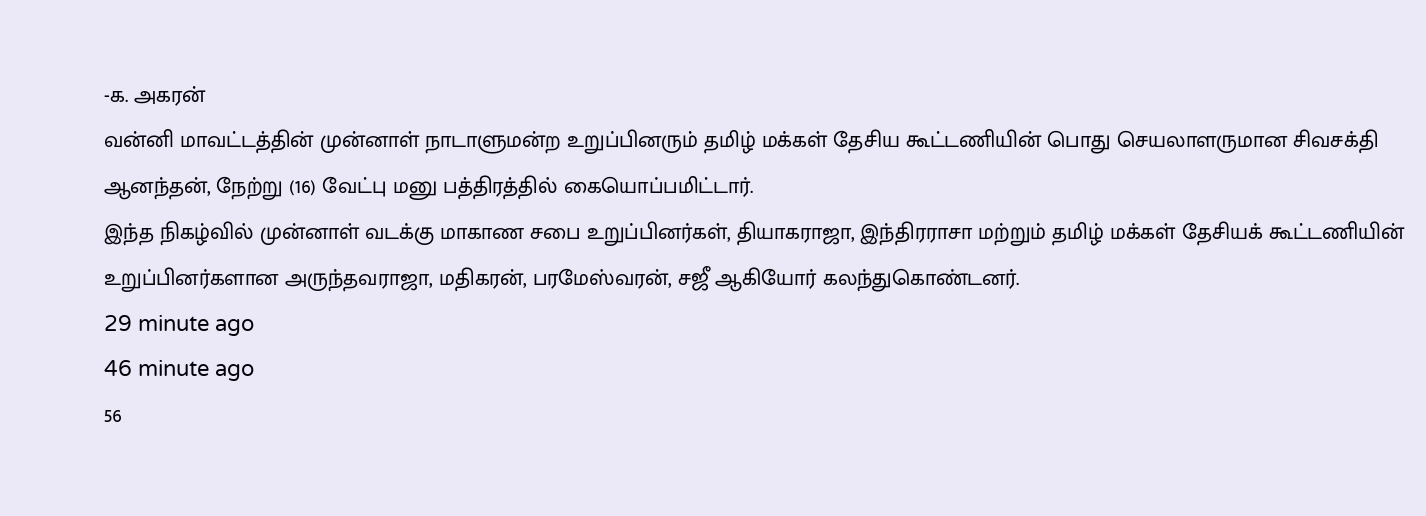-க. அகரன்
வன்னி மாவட்டத்தின் முன்னாள் நாடாளுமன்ற உறுப்பினரும் தமிழ் மக்கள் தேசிய கூட்டணியின் பொது செயலாளருமான சிவசக்தி ஆனந்தன், நேற்று (16) வேட்பு மனு பத்திரத்தில் கையொப்பமிட்டார்.
இந்த நிகழ்வில் முன்னாள் வடக்கு மாகாண சபை உறுப்பினர்கள், தியாகராஜா, இந்திரராசா மற்றும் தமிழ் மக்கள் தேசியக் கூட்டணியின் உறுப்பினர்களான அருந்தவராஜா, மதிகரன், பரமேஸ்வரன், சஜீ ஆகியோர் கலந்துகொண்டனர்.
29 minute ago
46 minute ago
56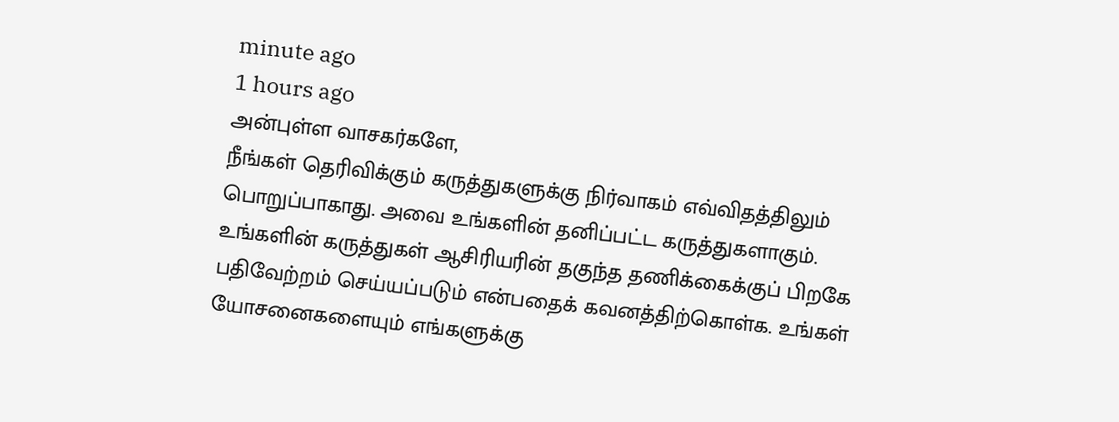minute ago
1 hours ago
அன்புள்ள வாசகர்களே,
நீங்கள் தெரிவிக்கும் கருத்துகளுக்கு நிர்வாகம் எவ்விதத்திலும் பொறுப்பாகாது. அவை உங்களின் தனிப்பட்ட கருத்துகளாகும். உங்களின் கருத்துகள் ஆசிரியரின் தகுந்த தணிக்கைக்குப் பிறகே பதிவேற்றம் செய்யப்படும் என்பதைக் கவனத்திற்கொள்க. உங்கள் யோசனைகளையும் எங்களுக்கு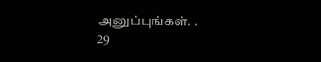அனுப்புங்கள். .
29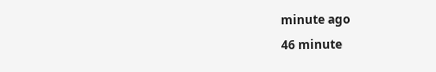minute ago
46 minute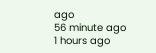ago
56 minute ago
1 hours ago